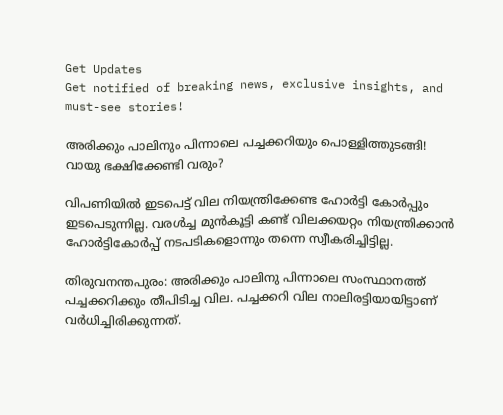Get Updates
Get notified of breaking news, exclusive insights, and must-see stories!

അരിക്കും പാലിനും പിന്നാലെ പച്ചക്കറിയും പൊള്ളിത്തുടങ്ങി! വായു ഭക്ഷിക്കേണ്ടി വരും?

വിപണിയില്‍ ഇടപെട്ട് വില നിയന്ത്രിക്കേണ്ട ഹോര്‍ട്ടി കോര്‍പ്പും ഇടപെടുന്നില്ല. വരള്‍ച്ച മുന്‍കൂട്ടി കണ്ട് വിലക്കയറ്റം നിയന്ത്രിക്കാന്‍ ഹോര്‍ട്ടികോര്‍പ്പ് നടപടികളൊന്നും തന്നെ സ്വീകരിച്ചിട്ടില്ല.

തിരുവനന്തപുരം: അരിക്കും പാലിനു പിന്നാലെ സംസ്ഥാനത്ത് പച്ചക്കറിക്കും തീപിടിച്ച വില. പച്ചക്കറി വില നാലിരട്ടിയായിട്ടാണ് വര്‍ധിച്ചിരിക്കുന്നത്.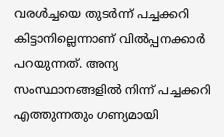വരള്‍ച്ചയെ തുടര്‍ന്ന് പച്ചക്കറി കിട്ടാനില്ലെന്നാണ് വില്‍പ്പനക്കാര്‍ പറയുന്നത്. അന്യ സംസ്ഥാനങ്ങളില്‍ നിന്ന് പച്ചക്കറി എത്തുന്നതും ഗണ്യമായി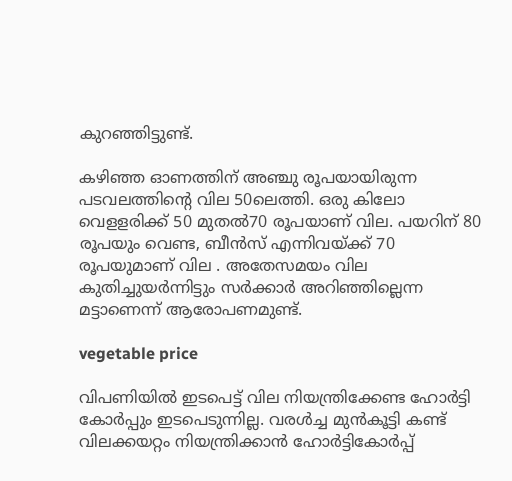കുറഞ്ഞിട്ടുണ്ട്.

കഴിഞ്ഞ ഓണത്തിന് അഞ്ചു രൂപയായിരുന്ന പടവലത്തിന്റെ വില 50ലെത്തി. ഒരു കിലോ വെളളരിക്ക് 50 മുതല്‍70 രൂപയാണ് വില. പയറിന് 80 രൂപയും വെണ്ട, ബീന്‍സ് എന്നിവയ്ക്ക് 70 രൂപയുമാണ് വില . അതേസമയം വില കുതിച്ചുയര്‍ന്നിട്ടും സര്‍ക്കാര്‍ അറിഞ്ഞില്ലെന്ന മട്ടാണെന്ന് ആരോപണമുണ്ട്.

vegetable price

വിപണിയില്‍ ഇടപെട്ട് വില നിയന്ത്രിക്കേണ്ട ഹോര്‍ട്ടി കോര്‍പ്പും ഇടപെടുന്നില്ല. വരള്‍ച്ച മുന്‍കൂട്ടി കണ്ട് വിലക്കയറ്റം നിയന്ത്രിക്കാന്‍ ഹോര്‍ട്ടികോര്‍പ്പ്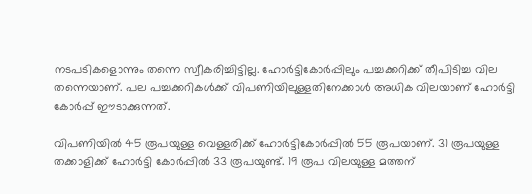നടപടികളൊന്നും തന്നെ സ്വീകരിച്ചിട്ടില്ല. ഹോര്‍ട്ടികോര്‍പ്പിലും പച്ചക്കറിക്ക് തീപിടിച്ച വില തന്നെയാണ്. പല പച്ചക്കറികള്‍ക്ക് വിപണിയിലുള്ളതിനേക്കാള്‍ അധിക വിലയാണ് ഹോര്‍ട്ടി കോര്‍പ്പ് ഈടാക്കുന്നത്.

വിപണിയില്‍ 45 രൂപയുള്ള വെള്ളരിക്ക് ഹോര്‍ട്ടികോര്‍പ്പില്‍ 55 രൂപയാണ്. 31 രൂപയുള്ള തക്കാളിക്ക് ഹോര്‍ട്ടി കോര്‍പ്പില്‍ 33 രൂപയുണ്ട്. 19 രൂപ വിലയുള്ള മത്തന്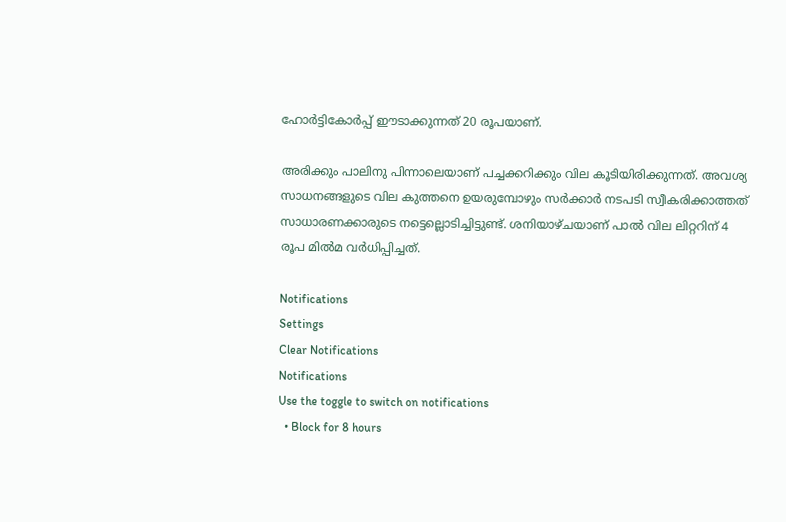ഹോര്‍ട്ടികോര്‍പ്പ് ഈടാക്കുന്നത് 20 രൂപയാണ്.

അരിക്കും പാലിനു പിന്നാലെയാണ് പച്ചക്കറിക്കും വില കൂടിയിരിക്കുന്നത്. അവശ്യ സാധനങ്ങളുടെ വില കുത്തനെ ഉയരുമ്പോഴും സര്‍ക്കാര്‍ നടപടി സ്വീകരിക്കാത്തത് സാധാരണക്കാരുടെ നട്ടെല്ലൊടിച്ചിട്ടുണ്ട്. ശനിയാഴ്ചയാണ് പാല്‍ വില ലിറ്ററിന് 4 രൂപ മില്‍മ വര്‍ധിപ്പിച്ചത്.

Notifications
Settings
Clear Notifications
Notifications
Use the toggle to switch on notifications
  • Block for 8 hours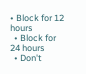• Block for 12 hours
  • Block for 24 hours
  • Don't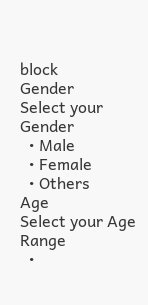block
Gender
Select your Gender
  • Male
  • Female
  • Others
Age
Select your Age Range
  •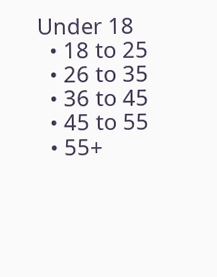Under 18
  • 18 to 25
  • 26 to 35
  • 36 to 45
  • 45 to 55
  • 55+